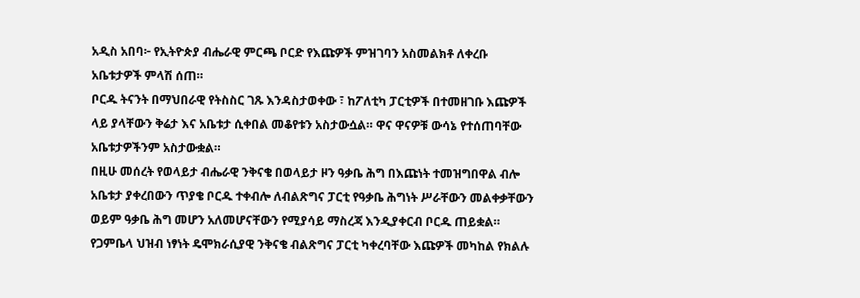አዲስ አበባ፦ የኢትዮጵያ ብሔራዊ ምርጫ ቦርድ የእጩዎች ምዝገባን አስመልክቶ ለቀረቡ አቤቱታዎች ምላሽ ሰጠ።
ቦርዱ ትናንት በማህበራዊ የትስስር ገጹ እንዳስታወቀው ፣ ከፖለቲካ ፓርቲዎች በተመዘገቡ እጩዎች ላይ ያላቸውን ቅሬታ እና አቤቱታ ሲቀበል መቆየቱን አስታውሷል። ዋና ዋናዎቹ ውሳኔ የተሰጠባቸው አቤቱታዎችንም አስታውቋል።
በዚሁ መሰረት የወላይታ ብሔራዊ ንቅናቄ በወላይታ ዞን ዓቃቤ ሕግ በእጩነት ተመዝግበዋል ብሎ አቤቱታ ያቀረበውን ጥያቄ ቦርዱ ተቀብሎ ለብልጽግና ፓርቲ የዓቃቤ ሕግነት ሥራቸውን መልቀቃቸውን ወይም ዓቃቤ ሕግ መሆን አለመሆናቸውን የሚያሳይ ማስረጃ እንዲያቀርብ ቦርዱ ጠይቋል።
የጋምቤላ ህዝብ ነፃነት ዴሞክራሲያዊ ንቅናቄ ብልጽግና ፓርቲ ካቀረባቸው እጩዎች መካከል የክልሉ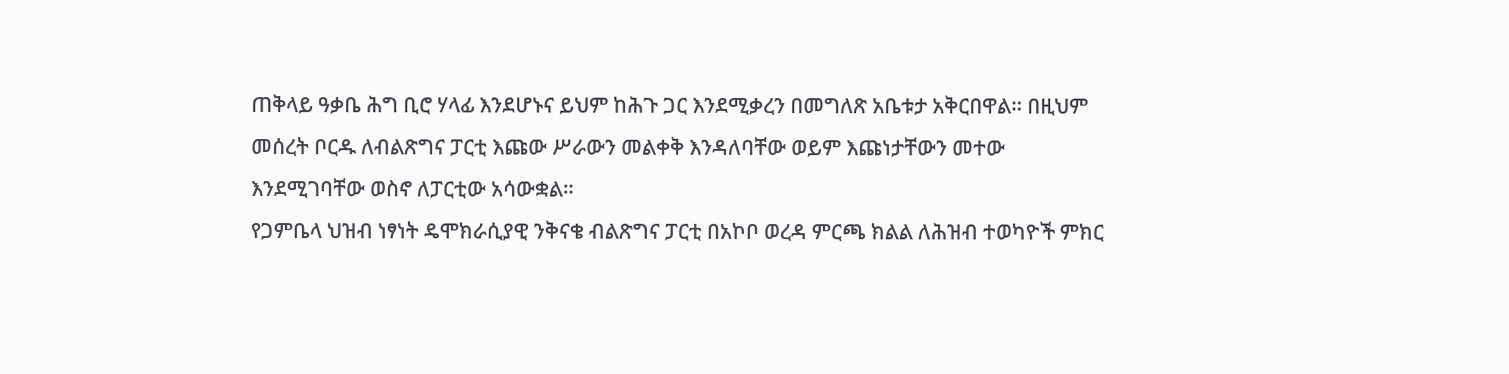ጠቅላይ ዓቃቤ ሕግ ቢሮ ሃላፊ እንደሆኑና ይህም ከሕጉ ጋር እንደሚቃረን በመግለጽ አቤቱታ አቅርበዋል። በዚህም መሰረት ቦርዱ ለብልጽግና ፓርቲ እጩው ሥራውን መልቀቅ እንዳለባቸው ወይም እጩነታቸውን መተው እንደሚገባቸው ወስኖ ለፓርቲው አሳውቋል።
የጋምቤላ ህዝብ ነፃነት ዴሞክራሲያዊ ንቅናቄ ብልጽግና ፓርቲ በአኮቦ ወረዳ ምርጫ ክልል ለሕዝብ ተወካዮች ምክር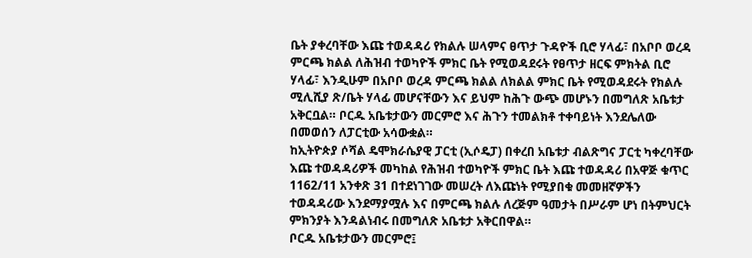ቤት ያቀረባቸው እጩ ተወዳዳሪ የክልሉ ሠላምና ፀጥታ ጉዳዮች ቢሮ ሃላፊ፣ በአቦቦ ወረዳ ምርጫ ክልል ለሕዝብ ተወካዮች ምክር ቤት የሚወዳደሩት የፀጥታ ዘርፍ ምክትል ቢሮ ሃላፊ፣ እንዲሁም በአቦቦ ወረዳ ምርጫ ክልል ለክልል ምክር ቤት የሚወዳደሩት የክልሉ ሚሊሺያ ጽ/ቤት ሃላፊ መሆናቸውን እና ይህም ከሕጉ ውጭ መሆኑን በመግለጽ አቤቱታ አቅርቧል። ቦርዱ አቤቱታውን መርምሮ እና ሕጉን ተመልክቶ ተቀባይነት እንደሌለው በመወሰን ለፓርቲው አሳውቋል።
ከኢትዮጵያ ሶሻል ዴሞክራሴያዊ ፓርቲ (ኢሶዴፓ) በቀረበ አቤቱታ ብልጽግና ፓርቲ ካቀረባቸው እጩ ተወዳዳሪዎች መካከል የሕዝብ ተወካዮች ምክር ቤት እጩ ተወዳዳሪ በአዋጅ ቁጥር 1162/11 አንቀጽ 31 በተደነገገው መሠረት ለእጩነት የሚያበቁ መመዘኛዎችን ተወዳዳሪው እንደማያሟሉ እና በምርጫ ክልሉ ለረጅም ዓመታት በሥራም ሆነ በትምህርት ምክንያት እንዳልነብሩ በመግለጽ አቤቱታ አቅርበዋል።
ቦርዱ አቤቱታውን መርምሮ፤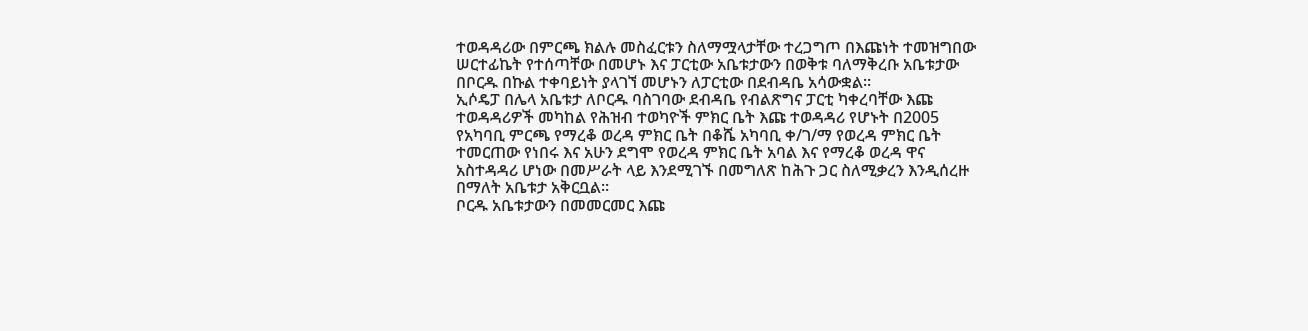ተወዳዳሪው በምርጫ ክልሉ መስፈርቱን ስለማሟላታቸው ተረጋግጦ በእጩነት ተመዝግበው ሠርተፊኬት የተሰጣቸው በመሆኑ እና ፓርቲው አቤቱታውን በወቅቱ ባለማቅረቡ አቤቱታው በቦርዱ በኩል ተቀባይነት ያላገኘ መሆኑን ለፓርቲው በደብዳቤ አሳውቋል።
ኢሶዴፓ በሌላ አቤቱታ ለቦርዱ ባስገባው ደብዳቤ የብልጽግና ፓርቲ ካቀረባቸው እጩ ተወዳዳሪዎች መካከል የሕዝብ ተወካዮች ምክር ቤት እጩ ተወዳዳሪ የሆኑት በ2005 የአካባቢ ምርጫ የማረቆ ወረዳ ምክር ቤት በቆሼ አካባቢ ቀ/ገ/ማ የወረዳ ምክር ቤት ተመርጠው የነበሩ እና አሁን ደግሞ የወረዳ ምክር ቤት አባል እና የማረቆ ወረዳ ዋና አስተዳዳሪ ሆነው በመሥራት ላይ እንደሚገኙ በመግለጽ ከሕጉ ጋር ስለሚቃረን እንዲሰረዙ በማለት አቤቱታ አቅርቧል።
ቦርዱ አቤቱታውን በመመርመር እጩ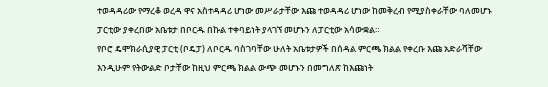ተወዳዳሪው የማረቆ ወረዳ ዋና አስተዳዳሪ ሆነው መሥራታቸው እጩ ተወዳዳሪ ሆነው ከመቅረብ የሚያስቀራቸው ባለመሆኑ ፓርቲው ያቀረበው አቤቱታ በቦርዱ በኩል ተቀባይነት ያላገኘ መሆኑን ለፓርቲው አሳውቋል።
የቦሮ ዴሞክራሲያዊ ፓርቲ (ቦዴፓ) ለቦርዱ ባስገባቸው ሁለት አቤቱታዎች በሰዳል ምርጫ ክልል የቀረቡ እጩ አድራሻቸው እንዲሁም የትውልድ ቦታቸው ከዚህ ምርጫ ክልል ውጭ መሆኑን በመግለጽ ከእጩነት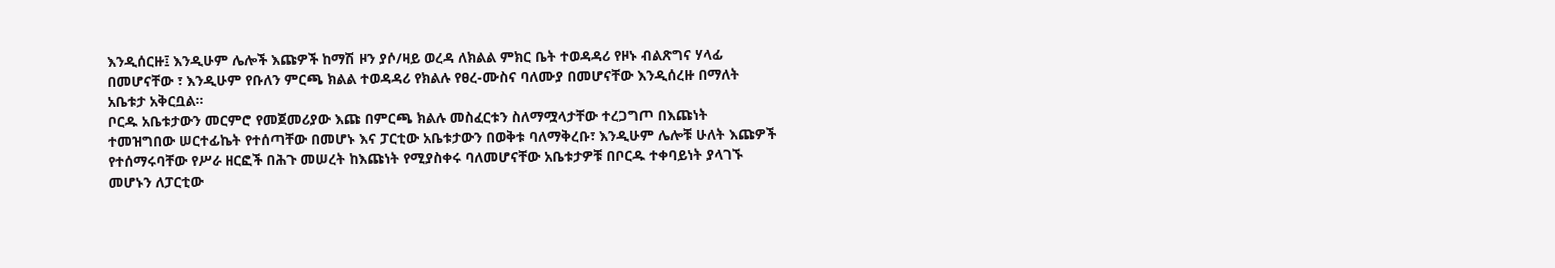እንዲሰርዙ፤ እንዲሁም ሌሎች እጩዎች ከማሽ ዞን ያሶ/ዛይ ወረዳ ለክልል ምክር ቤት ተወዳዳሪ የዞኑ ብልጽግና ሃላፊ በመሆናቸው ፣ እንዲሁም የቡለን ምርጫ ክልል ተወዳዳሪ የክልሉ የፀረ-ሙስና ባለሙያ በመሆናቸው እንዲሰረዙ በማለት አቤቱታ አቅርቧል።
ቦርዱ አቤቱታውን መርምሮ የመጀመሪያው እጩ በምርጫ ክልሉ መስፈርቱን ስለማሟላታቸው ተረጋግጦ በእጩነት ተመዝግበው ሠርተፊኬት የተሰጣቸው በመሆኑ እና ፓርቲው አቤቱታውን በወቅቱ ባለማቅረቡ፣ እንዲሁም ሌሎቹ ሁለት እጩዎች የተሰማሩባቸው የሥራ ዘርፎች በሕጉ መሠረት ከእጩነት የሚያስቀሩ ባለመሆናቸው አቤቱታዎቹ በቦርዱ ተቀባይነት ያላገኙ መሆኑን ለፓርቲው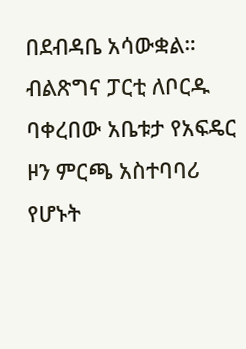በደብዳቤ አሳውቋል።
ብልጽግና ፓርቲ ለቦርዱ ባቀረበው አቤቱታ የአፍዴር ዞን ምርጫ አስተባባሪ የሆኑት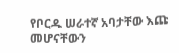የቦርዱ ሠራተኛ አባታቸው እጩ መሆናቸውን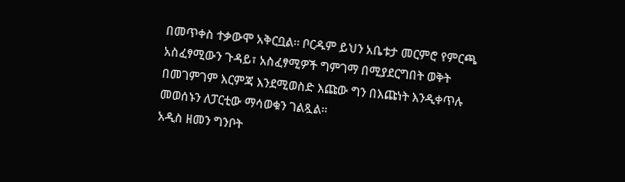በመጥቀስ ተቃውሞ አቅርቧል። ቦርዱም ይህን አቤቱታ መርምሮ የምርጫ አስፈፃሚውን ጉዳይ፣ አስፈፃሚዎች ግምገማ በሚያደርግበት ወቅት በመገምገም እርምጃ እንደሚወስድ እጩው ግን በእጩነት እንዲቀጥሉ መወሰኑን ለፓርቲው ማሳወቁን ገልጿል።
አዲስ ዘመን ግንቦት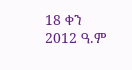18 ቀን 2012 ዓ.ም